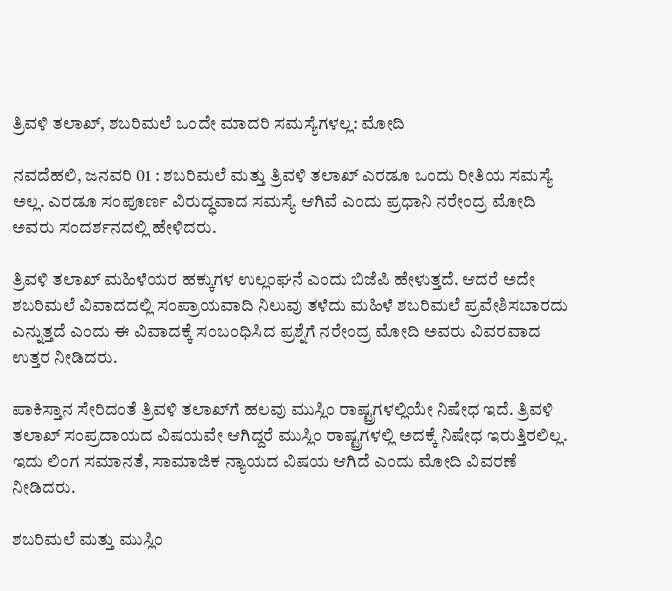ತ್ರಿವಳಿ ತಲಾಖ್, ಶಬರಿಮಲೆ ಒಂದೇ ಮಾದರಿ ಸಮಸ್ಯೆಗಳಲ್ಲ: ಮೋದಿ

ನವದೆಹಲಿ, ಜನವರಿ 01 : ಶಬರಿಮಲೆ ಮತ್ತು ತ್ರಿವಳಿ ತಲಾಖ್ ಎರಡೂ ಒಂದು ರೀತಿಯ ಸಮಸ್ಯೆ ಅಲ್ಲ. ಎರಡೂ ಸಂಪೂರ್ಣ ವಿರುದ್ಧವಾದ ಸಮಸ್ಯೆ ಆಗಿವೆ ಎಂದು ಪ್ರಧಾನಿ ನರೇಂದ್ರ ಮೋದಿ ಅವರು ಸಂದರ್ಶನದಲ್ಲಿ ಹೇಳಿದರು.

ತ್ರಿವಳಿ ತಲಾಖ್ ಮಹಿಳೆಯರ ಹಕ್ಕುಗಳ ಉಲ್ಲಂಘನೆ ಎಂದು ಬಿಜೆಪಿ ಹೇಳುತ್ತದೆ. ಆದರೆ ಅದೇ ಶಬರಿಮಲೆ ವಿವಾದದಲ್ಲಿ ಸಂಪ್ರಾಯವಾದಿ ನಿಲುವು ತಳೆದು ಮಹಿಳೆ ಶಬರಿಮಲೆ ಪ್ರವೇಶಿಸಬಾರದು ಎನ್ನುತ್ತದೆ ಎಂದು ಈ ವಿವಾದಕ್ಕೆ ಸಂಬಂಧಿಸಿದ ಪ್ರಶ್ನೆಗೆ ನರೇಂದ್ರ ಮೋದಿ ಅವರು ವಿವರವಾದ ಉತ್ತರ ನೀಡಿದರು.

ಪಾಕಿಸ್ತಾನ ಸೇರಿದಂತೆ ತ್ರಿವಳಿ ತಲಾಖ್‌ಗೆ ಹಲವು ಮುಸ್ಲಿಂ ರಾಷ್ಟ್ರಗಳಲ್ಲಿಯೇ ನಿಷೇಧ ಇದೆ. ತ್ರಿವಳಿ ತಲಾಖ್ ಸಂಪ್ರದಾಯದ ವಿಷಯವೇ ಆಗಿದ್ದರೆ ಮುಸ್ಲಿಂ ರಾಷ್ಟ್ರಗಳಲ್ಲಿ ಅದಕ್ಕೆ ನಿಷೇಧ ಇರುತ್ತಿರಲಿಲ್ಲ. ಇದು ಲಿಂಗ ಸಮಾನತೆ, ಸಾಮಾಜಿಕ ನ್ಯಾಯದ ವಿಷಯ ಆಗಿದೆ ಎಂದು ಮೋದಿ ವಿವರಣೆ ನೀಡಿದರು.

ಶಬರಿಮಲೆ ಮತ್ತು ಮುಸ್ಲಿಂ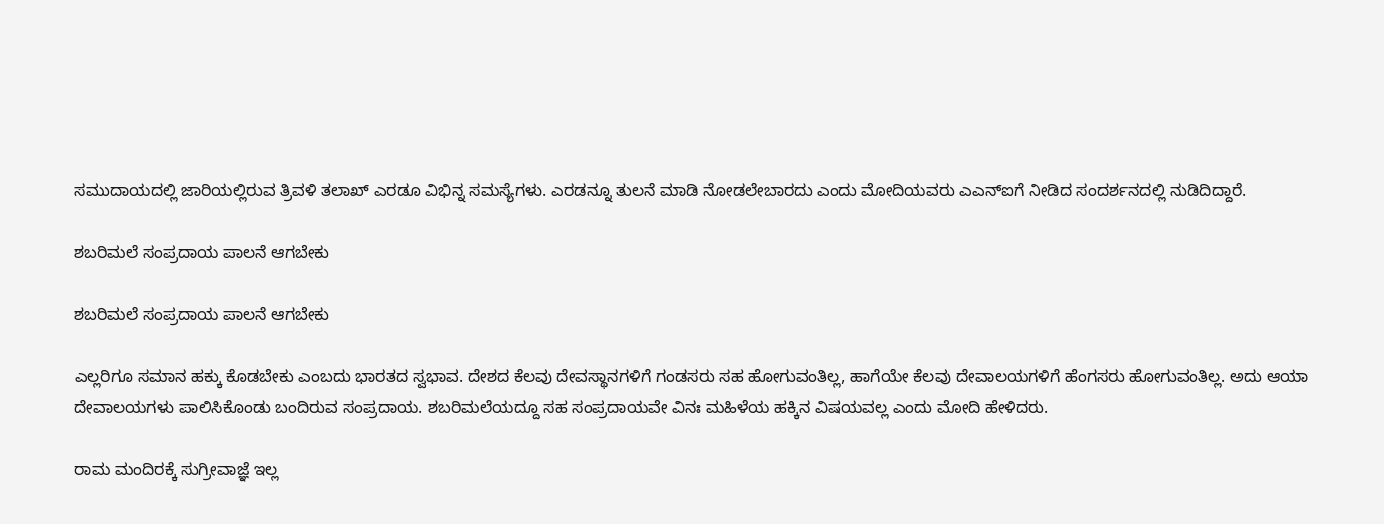ಸಮುದಾಯದಲ್ಲಿ ಜಾರಿಯಲ್ಲಿರುವ ತ್ರಿವಳಿ ತಲಾಖ್ ಎರಡೂ ವಿಭಿನ್ನ ಸಮಸ್ಯೆಗಳು. ಎರಡನ್ನೂ ತುಲನೆ ಮಾಡಿ ನೋಡಲೇಬಾರದು ಎಂದು ಮೋದಿಯವರು ಎಎನ್ಐಗೆ ನೀಡಿದ ಸಂದರ್ಶನದಲ್ಲಿ ನುಡಿದಿದ್ದಾರೆ.

ಶಬರಿಮಲೆ ಸಂಪ್ರದಾಯ ಪಾಲನೆ ಆಗಬೇಕು

ಶಬರಿಮಲೆ ಸಂಪ್ರದಾಯ ಪಾಲನೆ ಆಗಬೇಕು

ಎಲ್ಲರಿಗೂ ಸಮಾನ ಹಕ್ಕು ಕೊಡಬೇಕು ಎಂಬದು ಭಾರತದ ಸ್ವಭಾವ. ದೇಶದ ಕೆಲವು ದೇವಸ್ಥಾನಗಳಿಗೆ ಗಂಡಸರು ಸಹ ಹೋಗುವಂತಿಲ್ಲ, ಹಾಗೆಯೇ ಕೆಲವು ದೇವಾಲಯಗಳಿಗೆ ಹೆಂಗಸರು ಹೋಗುವಂತಿಲ್ಲ. ಅದು ಆಯಾ ದೇವಾಲಯಗಳು ಪಾಲಿಸಿಕೊಂಡು ಬಂದಿರುವ ಸಂಪ್ರದಾಯ. ಶಬರಿಮಲೆಯದ್ದೂ ಸಹ ಸಂಪ್ರದಾಯವೇ ವಿನಃ ಮಹಿಳೆಯ ಹಕ್ಕಿನ ವಿಷಯವಲ್ಲ ಎಂದು ಮೋದಿ ಹೇಳಿದರು.

ರಾಮ ಮಂದಿರಕ್ಕೆ ಸುಗ್ರೀವಾಜ್ಞೆ ಇಲ್ಲ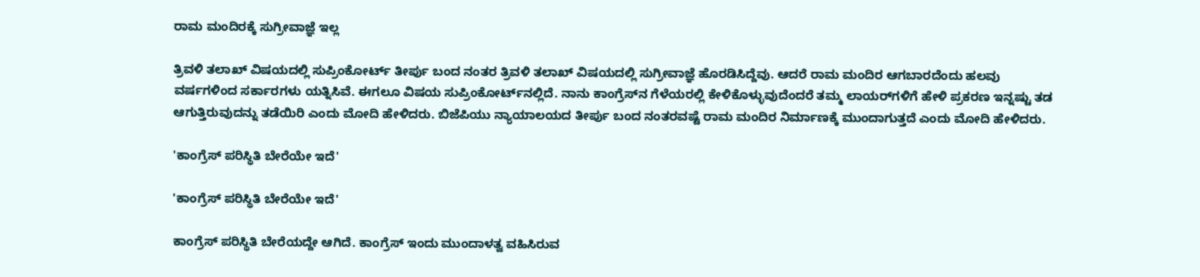ರಾಮ ಮಂದಿರಕ್ಕೆ ಸುಗ್ರೀವಾಜ್ಞೆ ಇಲ್ಲ

ತ್ರಿವಳಿ ತಲಾಖ್ ವಿಷಯದಲ್ಲಿ ಸುಪ್ರಿಂಕೋರ್ಟ್‌ ತೀರ್ಪು ಬಂದ ನಂತರ ತ್ರಿವಳಿ ತಲಾಖ್ ವಿಷಯದಲ್ಲಿ ಸುಗ್ರೀವಾಜ್ಞೆ ಹೊರಡಿಸಿದ್ದೆವು. ಆದರೆ ರಾಮ ಮಂದಿರ ಆಗಬಾರದೆಂದು ಹಲವು ವರ್ಷಗಳಿಂದ ಸರ್ಕಾರಗಳು ಯತ್ನಿಸಿವೆ. ಈಗಲೂ ವಿಷಯ ಸುಪ್ರಿಂಕೋರ್ಟ್‌ನಲ್ಲಿದೆ. ನಾನು ಕಾಂಗ್ರೆಸ್‌ನ ಗೆಳೆಯರಲ್ಲಿ ಕೇಳಿಕೊಳ್ಳುವುದೆಂದರೆ ತಮ್ಮ ಲಾಯರ್‌ಗಳಿಗೆ ಹೇಳಿ ಪ್ರಕರಣ ಇನ್ನಷ್ಟು ತಡ ಆಗುತ್ತಿರುವುದನ್ನು ತಡೆಯಿರಿ ಎಂದು ಮೋದಿ ಹೇಳಿದರು. ಬಿಜೆಪಿಯು ನ್ಯಾಯಾಲಯದ ತೀರ್ಪು ಬಂದ ನಂತರವಷ್ಟೆ ರಾಮ ಮಂದಿರ ನಿರ್ಮಾಣಕ್ಕೆ ಮುಂದಾಗುತ್ತದೆ ಎಂದು ಮೋದಿ ಹೇಳಿದರು.

'ಕಾಂಗ್ರೆಸ್‌ ಪರಿಸ್ಥಿತಿ ಬೇರೆಯೇ ಇದೆ'

'ಕಾಂಗ್ರೆಸ್‌ ಪರಿಸ್ಥಿತಿ ಬೇರೆಯೇ ಇದೆ'

ಕಾಂಗ್ರೆಸ್‌ ಪರಿಸ್ಥಿತಿ ಬೇರೆಯದ್ದೇ ಆಗಿದೆ. ಕಾಂಗ್ರೆಸ್ ಇಂದು ಮುಂದಾಳತ್ವ ವಹಿಸಿರುವ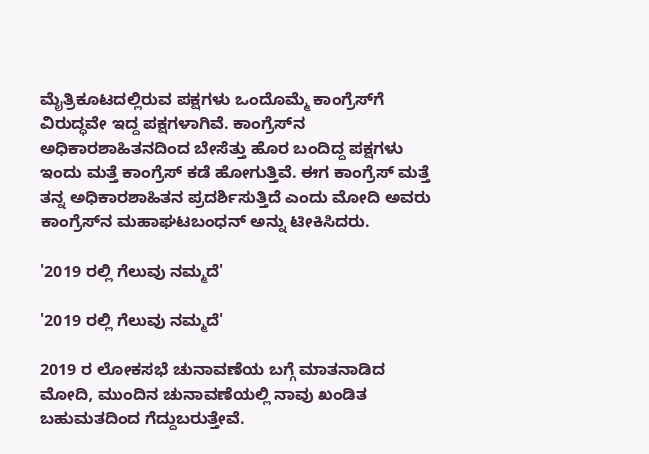ಮೈತ್ರಿಕೂಟದಲ್ಲಿರುವ ಪಕ್ಷಗಳು ಒಂದೊಮ್ಮೆ ಕಾಂಗ್ರೆಸ್‌ಗೆ ವಿರುದ್ಧವೇ ಇದ್ದ ಪಕ್ಷಗಳಾಗಿವೆ. ಕಾಂಗ್ರೆಸ್‌ನ ಅಧಿಕಾರಶಾಹಿತನದಿಂದ ಬೇಸೆತ್ತು ಹೊರ ಬಂದಿದ್ದ ಪಕ್ಷಗಳು ಇಂದು ಮತ್ತೆ ಕಾಂಗ್ರೆಸ್‌ ಕಡೆ ಹೋಗುತ್ತಿವೆ. ಈಗ ಕಾಂಗ್ರೆಸ್‌ ಮತ್ತೆ ತನ್ನ ಅಧಿಕಾರಶಾಹಿತನ ಪ್ರದರ್ಶಿಸುತ್ತಿದೆ ಎಂದು ಮೋದಿ ಅವರು ಕಾಂಗ್ರೆಸ್‌ನ ಮಹಾಘಟಬಂಧನ್‌ ಅನ್ನು ಟೀಕಿಸಿದರು.

'2019 ರಲ್ಲಿ ಗೆಲುವು ನಮ್ಮದೆ'

'2019 ರಲ್ಲಿ ಗೆಲುವು ನಮ್ಮದೆ'

2019 ರ ಲೋಕಸಭೆ ಚುನಾವಣೆಯ ಬಗ್ಗೆ ಮಾತನಾಡಿದ ಮೋದಿ, ಮುಂದಿನ ಚುನಾವಣೆಯಲ್ಲಿ ನಾವು ಖಂಡಿತ ಬಹುಮತದಿಂದ ಗೆದ್ದುಬರುತ್ತೇವೆ.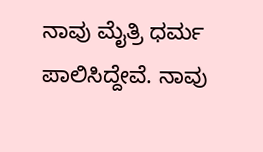ನಾವು ಮೈತ್ರಿ ಧರ್ಮ ಪಾಲಿಸಿದ್ದೇವೆ. ನಾವು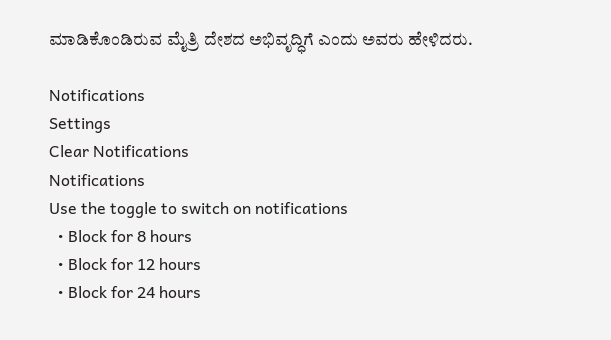ಮಾಡಿಕೊಂಡಿರುವ ಮೈತ್ರಿ ದೇಶದ ಅಭಿವೃದ್ಧಿಗೆ ಎಂದು ಅವರು ಹೇಳಿದರು.

Notifications
Settings
Clear Notifications
Notifications
Use the toggle to switch on notifications
  • Block for 8 hours
  • Block for 12 hours
  • Block for 24 hours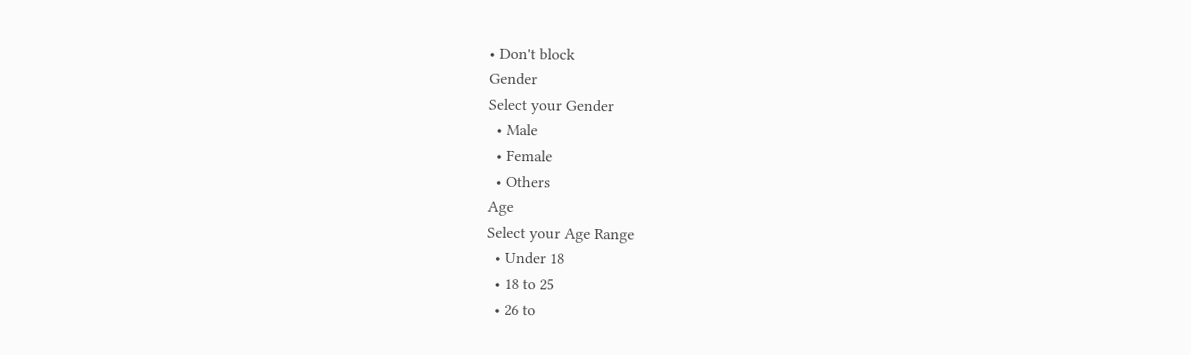• Don't block
Gender
Select your Gender
  • Male
  • Female
  • Others
Age
Select your Age Range
  • Under 18
  • 18 to 25
  • 26 to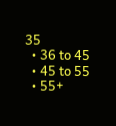35
  • 36 to 45
  • 45 to 55
  • 55+